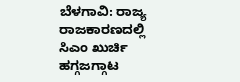ಬೆಳಗಾವಿ: ರಾಜ್ಯ ರಾಜಕಾರಣದಲ್ಲಿ ಸಿಎಂ ಖುರ್ಚಿ ಹಗ್ಗಜಗ್ಗಾಟ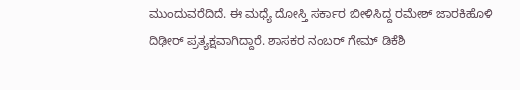ಮುಂದುವರೆದಿದೆ. ಈ ಮಧ್ಯೆ ದೋಸ್ತಿ ಸರ್ಕಾರ ಬೀಳಿಸಿದ್ದ ರಮೇಶ್ ಜಾರಕಿಹೊಳಿ ದಿಢೀರ್ ಪ್ರತ್ಯಕ್ಷವಾಗಿದ್ದಾರೆ. ಶಾಸಕರ ನಂಬರ್ ಗೇಮ್ ಡಿಕೆಶಿ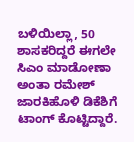ಬಳಿಯಿಲ್ಲಾ, 50 ಶಾಸಕರಿದ್ದರೆ ಈಗಲೇ ಸಿಎಂ ಮಾಡೋಣಾ ಅಂತಾ ರಮೇಶ್ ಜಾರಕಿಹೊಳಿ ಡಿಕೆಶಿಗೆ ಟಾಂಗ್ ಕೊಟ್ಟಿದ್ದಾರೆ.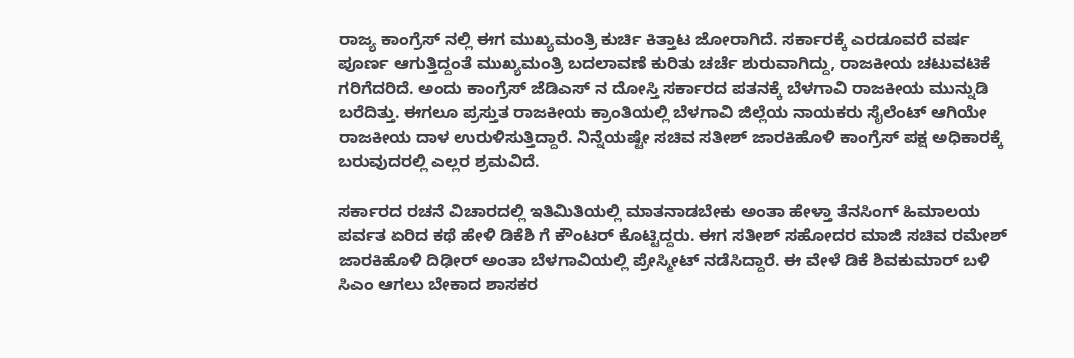ರಾಜ್ಯ ಕಾಂಗ್ರೆಸ್ ನಲ್ಲಿ ಈಗ ಮುಖ್ಯಮಂತ್ರಿ ಕುರ್ಚಿ ಕಿತ್ತಾಟ ಜೋರಾಗಿದೆ. ಸರ್ಕಾರಕ್ಕೆ ಎರಡೂವರೆ ವರ್ಷ ಪೂರ್ಣ ಆಗುತ್ತಿದ್ದಂತೆ ಮುಖ್ಯಮಂತ್ರಿ ಬದಲಾವಣೆ ಕುರಿತು ಚರ್ಚೆ ಶುರುವಾಗಿದ್ದು, ರಾಜಕೀಯ ಚಟುವಟಿಕೆ ಗರಿಗೆದರಿದೆ. ಅಂದು ಕಾಂಗ್ರೆಸ್ ಜೆಡಿಎಸ್ ನ ದೋಸ್ತಿ ಸರ್ಕಾರದ ಪತನಕ್ಕೆ ಬೆಳಗಾವಿ ರಾಜಕೀಯ ಮುನ್ನುಡಿ ಬರೆದಿತ್ತು. ಈಗಲೂ ಪ್ರಸ್ತುತ ರಾಜಕೀಯ ಕ್ರಾಂತಿಯಲ್ಲಿ ಬೆಳಗಾವಿ ಜಿಲ್ಲೆಯ ನಾಯಕರು ಸೈಲೆಂಟ್ ಆಗಿಯೇ ರಾಜಕೀಯ ದಾಳ ಉರುಳಿಸುತ್ತಿದ್ದಾರೆ. ನಿನ್ನೆಯಷ್ಟೇ ಸಚಿವ ಸತೀಶ್ ಜಾರಕಿಹೊಳಿ ಕಾಂಗ್ರೆಸ್ ಪಕ್ಷ ಅಧಿಕಾರಕ್ಕೆ ಬರುವುದರಲ್ಲಿ ಎಲ್ಲರ ಶ್ರಮವಿದೆ.

ಸರ್ಕಾರದ ರಚನೆ ವಿಚಾರದಲ್ಲಿ ಇತಿಮಿತಿಯಲ್ಲಿ ಮಾತನಾಡಬೇಕು ಅಂತಾ ಹೇಳ್ತಾ ತೆನಸಿಂಗ್ ಹಿಮಾಲಯ ಪರ್ವತ ಏರಿದ ಕಥೆ ಹೇಳಿ ಡಿಕೆಶಿ ಗೆ ಕೌಂಟರ್ ಕೊಟ್ಟಿದ್ದರು. ಈಗ ಸತೀಶ್ ಸಹೋದರ ಮಾಜಿ ಸಚಿವ ರಮೇಶ್ ಜಾರಕಿಹೊಳಿ ದಿಢೀರ್ ಅಂತಾ ಬೆಳಗಾವಿಯಲ್ಲಿ ಪ್ರೇಸ್ಮೀಟ್ ನಡೆಸಿದ್ದಾರೆ. ಈ ವೇಳೆ ಡಿಕೆ ಶಿವಕುಮಾರ್ ಬಳಿ ಸಿಎಂ ಆಗಲು ಬೇಕಾದ ಶಾಸಕರ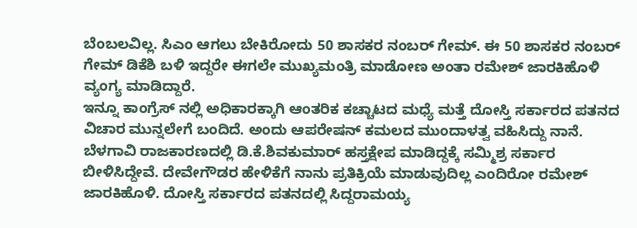ಬೆಂಬಲವಿಲ್ಲ. ಸಿಎಂ ಆಗಲು ಬೇಕಿರೋದು 50 ಶಾಸಕರ ನಂಬರ್ ಗೇಮ್. ಈ 50 ಶಾಸಕರ ನಂಬರ್ ಗೇಮ್ ಡಿಕೆಶಿ ಬಳಿ ಇದ್ದರೇ ಈಗಲೇ ಮುಖ್ಯಮಂತ್ರಿ ಮಾಡೋಣ ಅಂತಾ ರಮೇಶ್ ಜಾರಕಿಹೊಳಿ ವ್ಯಂಗ್ಯ ಮಾಡಿದ್ದಾರೆ.
ಇನ್ನೂ ಕಾಂಗ್ರೆಸ್ ನಲ್ಲಿ ಅಧಿಕಾರಕ್ಕಾಗಿ ಆಂತರಿಕ ಕಚ್ಚಾಟದ ಮಧ್ಯೆ ಮತ್ತೆ ದೋಸ್ತಿ ಸರ್ಕಾರದ ಪತನದ ವಿಚಾರ ಮುನ್ನಲೇಗೆ ಬಂದಿದೆ. ಅಂದು ಆಪರೇಷನ್ ಕಮಲದ ಮುಂದಾಳತ್ವ ವಹಿಸಿದ್ದು ನಾನೆ. ಬೆಳಗಾವಿ ರಾಜಕಾರಣದಲ್ಲಿ ಡಿ.ಕೆ.ಶಿವಕುಮಾರ್ ಹಸ್ತಕ್ಷೇಪ ಮಾಡಿದ್ದಕ್ಕೆ ಸಮ್ಮಿಶ್ರ ಸರ್ಕಾರ ಬೀಳಿಸಿದ್ದೇವೆ. ದೇವೇಗೌಡರ ಹೇಳಿಕೆಗೆ ನಾನು ಪ್ರತಿಕ್ರಿಯೆ ಮಾಡುವುದಿಲ್ಲ ಎಂದಿರೋ ರಮೇಶ್ ಜಾರಕಿಹೊಳಿ. ದೋಸ್ತಿ ಸರ್ಕಾರದ ಪತನದಲ್ಲಿ ಸಿದ್ದರಾಮಯ್ಯ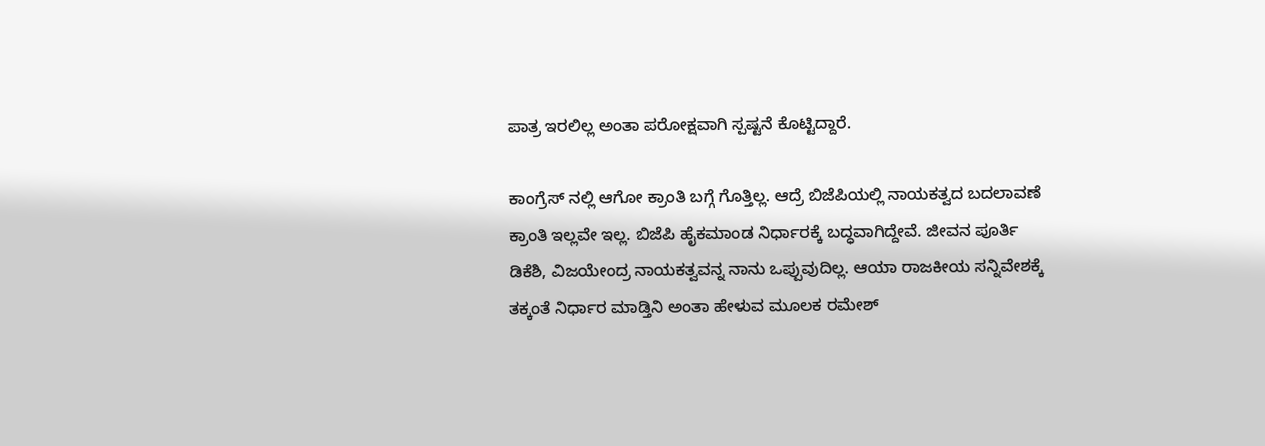ಪಾತ್ರ ಇರಲಿಲ್ಲ ಅಂತಾ ಪರೋಕ್ಷವಾಗಿ ಸ್ಪಷ್ಟನೆ ಕೊಟ್ಟಿದ್ದಾರೆ.

ಕಾಂಗ್ರೆಸ್ ನಲ್ಲಿ ಆಗೋ ಕ್ರಾಂತಿ ಬಗ್ಗೆ ಗೊತ್ತಿಲ್ಲ. ಆದ್ರೆ ಬಿಜೆಪಿಯಲ್ಲಿ ನಾಯಕತ್ವದ ಬದಲಾವಣೆ ಕ್ರಾಂತಿ ಇಲ್ಲವೇ ಇಲ್ಲ. ಬಿಜೆಪಿ ಹೈಕಮಾಂಡ ನಿರ್ಧಾರಕ್ಕೆ ಬದ್ಧವಾಗಿದ್ದೇವೆ. ಜೀವನ ಪೂರ್ತಿ ಡಿಕೆಶಿ, ವಿಜಯೇಂದ್ರ ನಾಯಕತ್ವವನ್ನ ನಾನು ಒಪ್ಪುವುದಿಲ್ಲ. ಆಯಾ ರಾಜಕೀಯ ಸನ್ನಿವೇಶಕ್ಕೆ ತಕ್ಕಂತೆ ನಿರ್ಧಾರ ಮಾಡ್ತಿನಿ ಅಂತಾ ಹೇಳುವ ಮೂಲಕ ರಮೇಶ್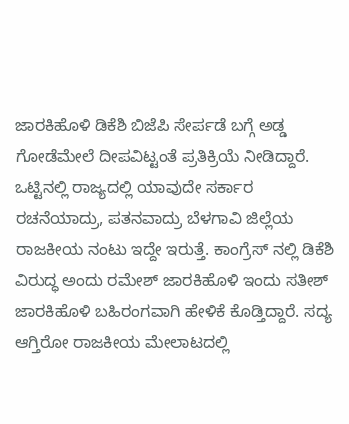ಜಾರಕಿಹೊಳಿ ಡಿಕೆಶಿ ಬಿಜೆಪಿ ಸೇರ್ಪಡೆ ಬಗ್ಗೆ ಅಡ್ಡ ಗೋಡೆಮೇಲೆ ದೀಪವಿಟ್ಟಂತೆ ಪ್ರತಿಕ್ರಿಯೆ ನೀಡಿದ್ದಾರೆ.
ಒಟ್ಟಿನಲ್ಲಿ ರಾಜ್ಯದಲ್ಲಿ ಯಾವುದೇ ಸರ್ಕಾರ ರಚನೆಯಾದ್ರು, ಪತನವಾದ್ರು ಬೆಳಗಾವಿ ಜಿಲ್ಲೆಯ ರಾಜಕೀಯ ನಂಟು ಇದ್ದೇ ಇರುತ್ತೆ. ಕಾಂಗ್ರೆಸ್ ನಲ್ಲಿ ಡಿಕೆಶಿ ವಿರುದ್ಧ ಅಂದು ರಮೇಶ್ ಜಾರಕಿಹೊಳಿ ಇಂದು ಸತೀಶ್ ಜಾರಕಿಹೊಳಿ ಬಹಿರಂಗವಾಗಿ ಹೇಳಿಕೆ ಕೊಡ್ತಿದ್ದಾರೆ. ಸದ್ಯ ಆಗ್ತಿರೋ ರಾಜಕೀಯ ಮೇಲಾಟದಲ್ಲಿ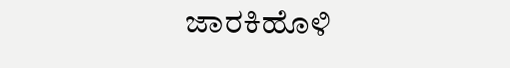ಜಾರಕಿಹೊಳಿ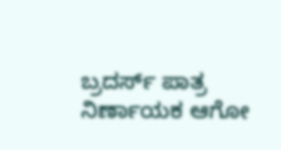ಬ್ರದರ್ಸ್ ಪಾತ್ರ ನಿರ್ಣಾಯಕ ಆಗೋ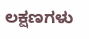ಲಕ್ಷಣಗಳು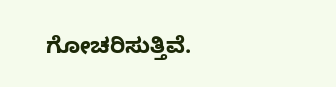ಗೋಚರಿಸುತ್ತಿವೆ.